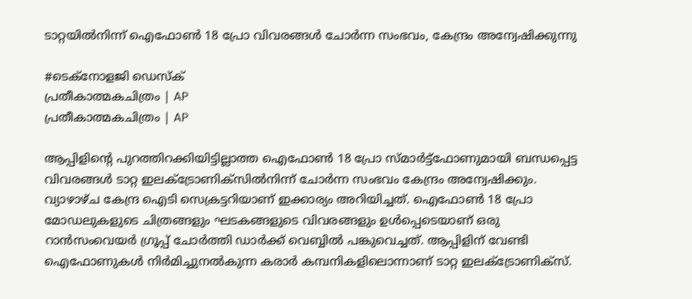ടാറ്റയിൽനിന്ന് ഐഫോൺ 18 പ്രോ വിവരങ്ങൾ ചോർന്ന സംഭവം, കേന്ദ്രം അന്വേഷിക്കുന്നു

#ടെക്നോളജി ഡെസ്ക്
പ്രതീകാത്മകചിത്രം | AP
പ്രതീകാത്മകചിത്രം | AP

ആപ്പിളിന്റെ പുറത്തിറക്കിയിട്ടില്ലാത്ത ഐഫോൺ 18 പ്രോ സ്മാർട്ട്ഫോണുമായി ബന്ധപ്പെട്ട വിവരങ്ങൾ ടാറ്റ ഇലക്ട്രോണിക്സിൽനിന്ന് ചോർന്ന സംഭവം കേന്ദ്രം അന്വേഷിക്കും. വ്യാഴാഴ്ച കേന്ദ്ര ഐടി സെക്രട്ടറിയാണ് ഇക്കാര്യം അറിയിച്ചത്. ഐഫോൺ 18 പ്രോ മോഡലുകളുടെ ചിത്രങ്ങളും ഘടകങ്ങളുടെ വിവരങ്ങളും ഉൾപ്പെടെയാണ് ഒരു റാൻസംവെയർ ഗ്രൂപ്പ് ചോർത്തി ഡാർക്ക് വെബ്ബിൽ പങ്കുവെച്ചത്. ആപ്പിളിന് വേണ്ടി ഐഫോണുകൾ നിർമിച്ചുനൽകുന്ന കരാർ കമ്പനികളിലൊന്നാണ് ടാറ്റ ഇലക്ട്രോണിക്സ്.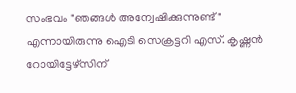സംഭവം "ഞങ്ങൾ അന്വേഷിക്കുന്നുണ്ട്" എന്നായിരുന്നു ഐടി സെക്രട്ടറി എസ്. കൃഷ്ണൻ റോയിട്ടേഴ്സിന്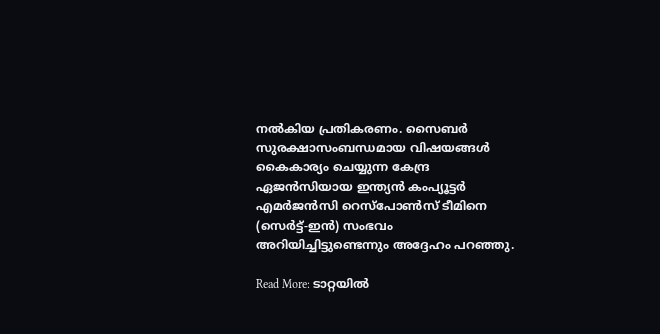നൽകിയ പ്രതികരണം. സൈബർ സുരക്ഷാസംബന്ധമായ വിഷയങ്ങൾ കൈകാര്യം ചെയ്യുന്ന കേന്ദ്ര ഏജൻസിയായ ഇന്ത്യൻ കംപ്യൂട്ടർ എമർജൻസി റെസ്പോൺസ് ടീമിനെ (സെർട്ട്-ഇൻ) സംഭവം അറിയിച്ചിട്ടുണ്ടെന്നും അദ്ദേഹം പറഞ്ഞു.

Read More: ടാറ്റയിൽ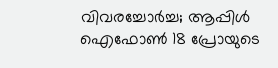വിവരച്ചോർച്ച; ആപ്പിൾ ഐഫോൺ 18 പ്രോയുടെ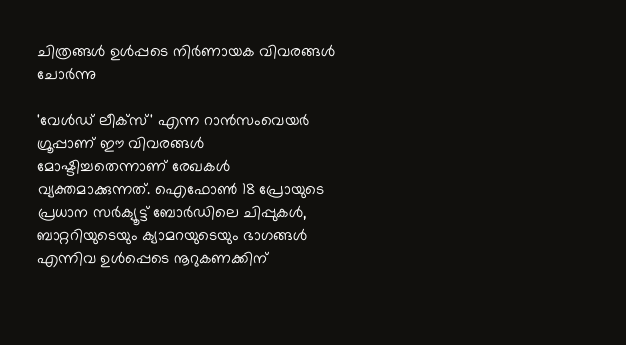ചിത്രങ്ങൾ ഉൾപ്പടെ നിർണായക വിവരങ്ങൾ ചോർന്നു

'വേൾഡ് ലീക്സ്' എന്ന റാൻസംവെയർ ഗ്രൂപ്പാണ് ഈ വിവരങ്ങൾ മോഷ്ടിച്ചതെന്നാണ് രേഖകൾ വ്യക്തമാക്കുന്നത്. ഐഫോൺ 18 പ്രോയുടെ പ്രധാന സർക്യൂട്ട് ബോർഡിലെ ചിപ്പുകൾ, ബാറ്ററിയുടെയും ക്യാമറയുടെയും ഭാഗങ്ങൾ എന്നിവ ഉൾപ്പെടെ നൂറുകണക്കിന്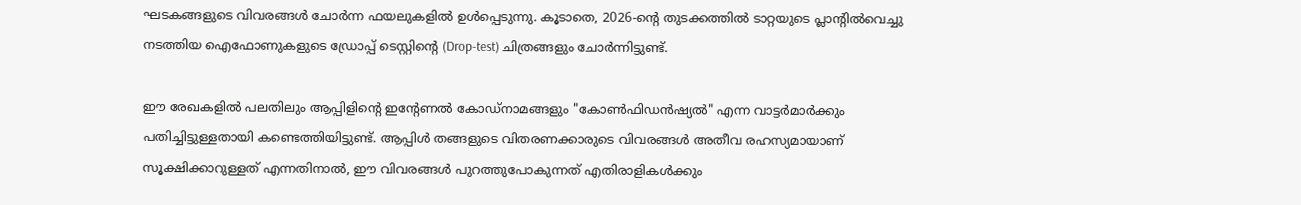ഘടകങ്ങളുടെ വിവരങ്ങൾ ചോർന്ന ഫയലുകളിൽ ഉൾപ്പെടുന്നു. കൂടാതെ, 2026-ന്റെ തുടക്കത്തിൽ ടാറ്റയുടെ പ്ലാന്റിൽവെച്ചു നടത്തിയ ഐഫോണുകളുടെ ഡ്രോപ്പ് ടെസ്റ്റിന്റെ (Drop-test) ചിത്രങ്ങളും ചോർന്നിട്ടുണ്ട്.

ഈ രേഖകളിൽ പലതിലും ആപ്പിളിന്റെ ഇന്റേണൽ കോഡ്നാമങ്ങളും "കോൺഫിഡൻഷ്യൽ" എന്ന വാട്ടർമാർക്കും പതിച്ചിട്ടുള്ളതായി കണ്ടെത്തിയിട്ടുണ്ട്. ആപ്പിൾ തങ്ങളുടെ വിതരണക്കാരുടെ വിവരങ്ങൾ അതീവ രഹസ്യമായാണ് സൂക്ഷിക്കാറുള്ളത് എന്നതിനാൽ, ഈ വിവരങ്ങൾ പുറത്തുപോകുന്നത് എതിരാളികൾക്കും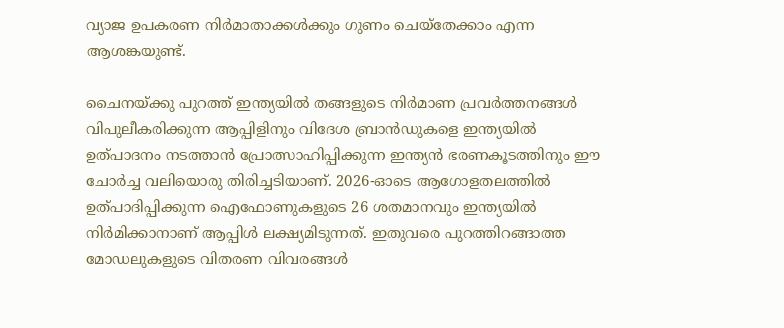വ്യാജ ഉപകരണ നിർമാതാക്കൾക്കും ഗുണം ചെയ്തേക്കാം എന്ന ആശങ്കയുണ്ട്.

ചൈനയ്ക്കു പുറത്ത് ഇന്ത്യയിൽ തങ്ങളുടെ നിർമാണ പ്രവർത്തനങ്ങൾ വിപുലീകരിക്കുന്ന ആപ്പിളിനും വിദേശ ബ്രാൻഡുകളെ ഇന്ത്യയിൽ ഉത്പാദനം നടത്താൻ പ്രോത്സാഹിപ്പിക്കുന്ന ഇന്ത്യൻ ഭരണകൂടത്തിനും ഈ ചോർച്ച വലിയൊരു തിരിച്ചടിയാണ്. 2026-ഓടെ ആഗോളതലത്തിൽ ഉത്പാദിപ്പിക്കുന്ന ഐഫോണുകളുടെ 26 ശതമാനവും ഇന്ത്യയിൽ നിർമിക്കാനാണ് ആപ്പിൾ ലക്ഷ്യമിടുന്നത്. ഇതുവരെ പുറത്തിറങ്ങാത്ത മോഡലുകളുടെ വിതരണ വിവരങ്ങൾ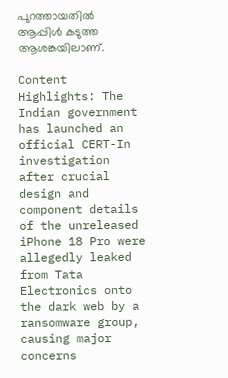പുറത്തായതിൽ ആപ്പിൾ കടുത്ത ആശങ്കയിലാണ്.

Content Highlights: The Indian government has launched an official CERT-In investigation after crucial design and component details of the unreleased iPhone 18 Pro were allegedly leaked from Tata Electronics onto the dark web by a ransomware group, causing major concerns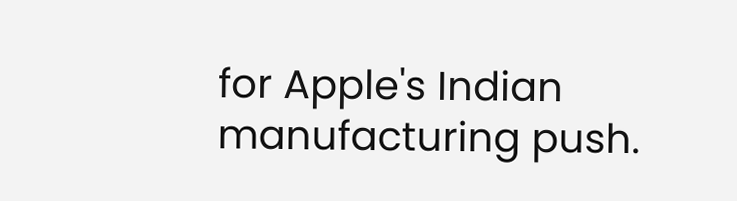for Apple's Indian manufacturing push.